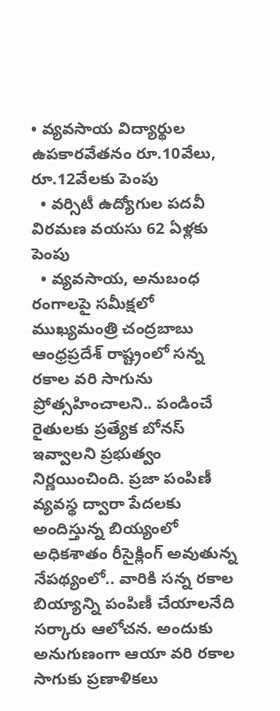• వ్యవసాయ విద్యార్థుల ఉపకారవేతనం రూ.10వేలు, రూ.12వేలకు పెంపు
  • వర్సిటీ ఉద్యోగుల పదవీ విరమణ వయసు 62 ఏళ్లకు పెంపు
  • వ్యవసాయ, అనుబంధ రంగాలపై సమీక్షలో ముఖ్యమంత్రి చంద్రబాబు ఆంధ్రప్రదేశ్‌ రాష్ట్రంలో సన్న రకాల వరి సాగును ప్రోత్సహించాలని.. పండించే రైతులకు ప్రత్యేక బోనస్‌ ఇవ్వాలని ప్రభుత్వం నిర్ణయించింది. ప్రజా పంపిణీ వ్యవస్థ ద్వారా పేదలకు అందిస్తున్న బియ్యంలో అధికశాతం రీసైక్లింగ్‌ అవుతున్న నేపథ్యంలో.. వారికి సన్న రకాల బియ్యాన్ని పంపిణీ చేయాలనేది సర్కారు ఆలోచన. అందుకు అనుగుణంగా ఆయా వరి రకాల సాగుకు ప్రణాళికలు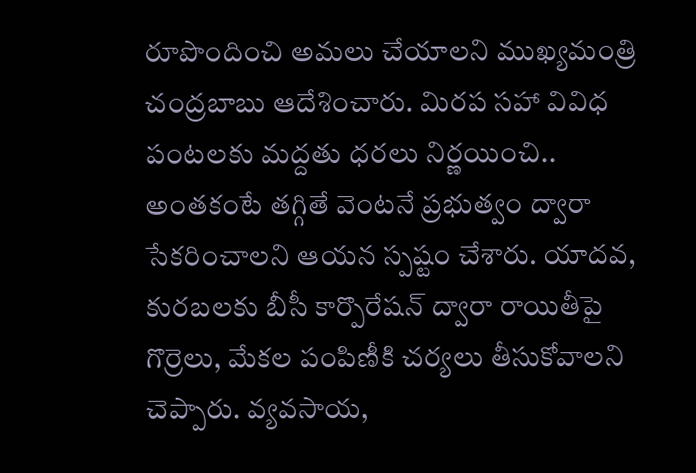రూపొందించి అమలు చేయాలని ముఖ్యమంత్రి చంద్రబాబు ఆదేశించారు. మిరప సహా వివిధ పంటలకు మద్దతు ధరలు నిర్ణయించి.. అంతకంటే తగ్గితే వెంటనే ప్రభుత్వం ద్వారా సేకరించాలని ఆయన స్పష్టం చేశారు. యాదవ, కురబలకు బీసీ కార్పొరేషన్‌ ద్వారా రాయితీపై గొర్రెలు, మేకల పంపిణీకి చర్యలు తీసుకోవాలని చెప్పారు. వ్యవసాయ,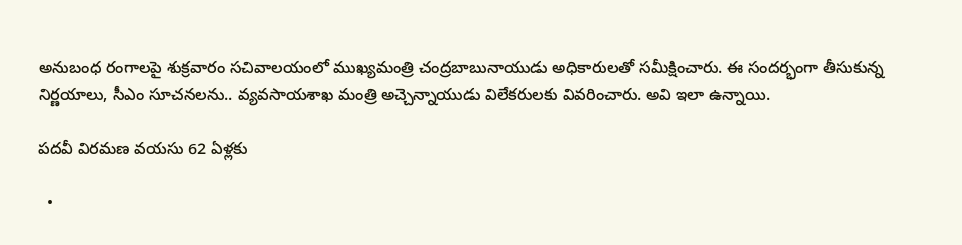అనుబంధ రంగాలపై శుక్రవారం సచివాలయంలో ముఖ్యమంత్రి చంద్రబాబునాయుడు అధికారులతో సమీక్షించారు. ఈ సందర్భంగా తీసుకున్న నిర్ణయాలు, సీఎం సూచనలను.. వ్యవసాయశాఖ మంత్రి అచ్చెన్నాయుడు విలేకరులకు వివరించారు. అవి ఇలా ఉన్నాయి.

పదవీ విరమణ వయసు 62 ఏళ్లకు

  •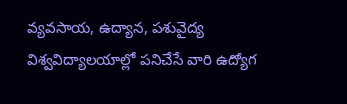వ్యవసాయ, ఉద్యాన, పశువైద్య విశ్వవిద్యాలయాల్లో పనిచేసే వారి ఉద్యోగ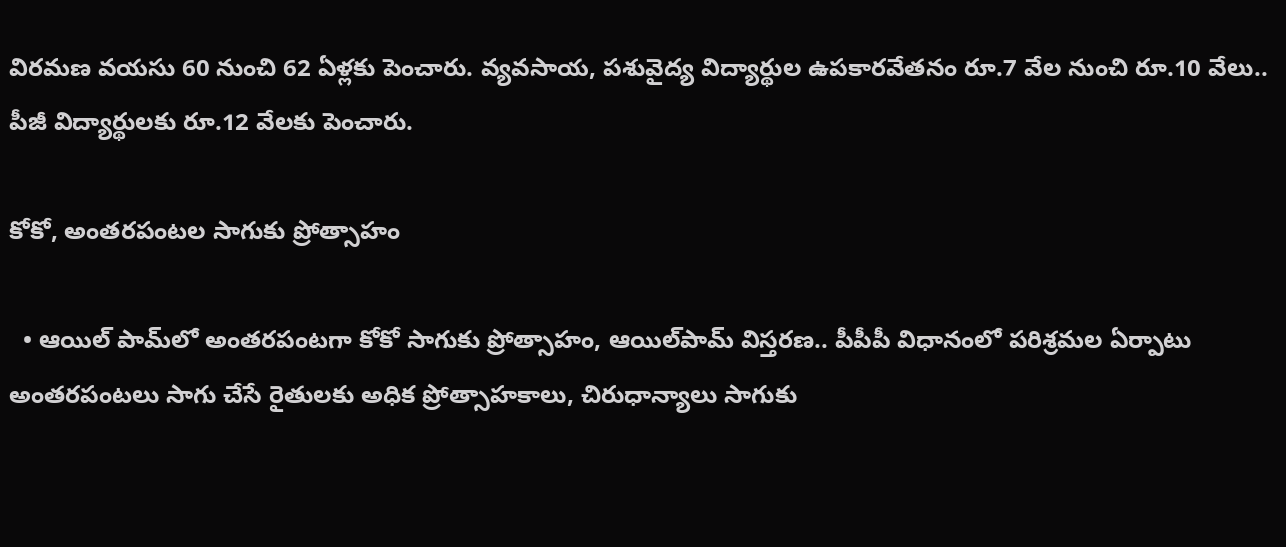విరమణ వయసు 60 నుంచి 62 ఏళ్లకు పెంచారు. వ్యవసాయ, పశువైద్య విద్యార్థుల ఉపకారవేతనం రూ.7 వేల నుంచి రూ.10 వేలు.. పీజీ విద్యార్థులకు రూ.12 వేలకు పెంచారు.

కోకో, అంతరపంటల సాగుకు ప్రోత్సాహం

  • ఆయిల్‌ పామ్‌లో అంతరపంటగా కోకో సాగుకు ప్రోత్సాహం, ఆయిల్‌పామ్‌ విస్తరణ.. పీపీపీ విధానంలో పరిశ్రమల ఏర్పాటు అంతరపంటలు సాగు చేసే రైతులకు అధిక ప్రోత్సాహకాలు, చిరుధాన్యాలు సాగుకు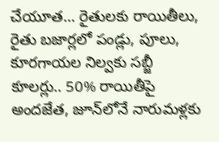చేయూత… రైతులకు రాయితీలు, రైతు బజార్లలో పండ్లు, పూలు, కూరగాయల నిల్వకు సబ్జీ కూలర్లు.. 50% రాయితీపై అందజేత, జూన్‌లోనే నారుమళ్లకు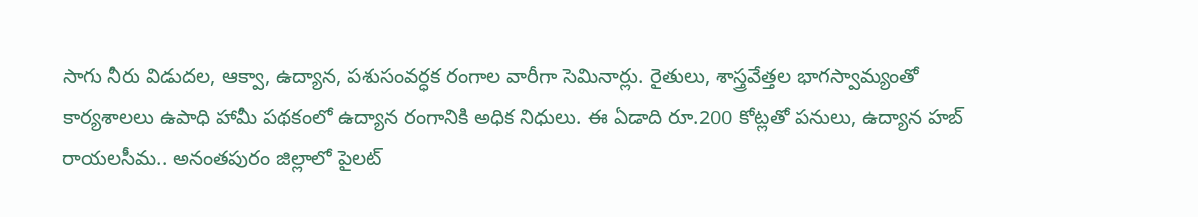సాగు నీరు విడుదల, ఆక్వా, ఉద్యాన, పశుసంవర్ధక రంగాల వారీగా సెమినార్లు. రైతులు, శాస్త్రవేత్తల భాగస్వామ్యంతో కార్యశాలలు ఉపాధి హామీ పథకంలో ఉద్యాన రంగానికి అధిక నిధులు. ఈ ఏడాది రూ.200 కోట్లతో పనులు, ఉద్యాన హబ్‌ రాయలసీమ.. అనంతపురం జిల్లాలో పైలట్‌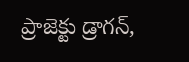ప్రాజెక్టు డ్రాగన్‌,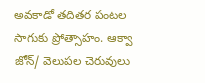అవకాడో తదితర పంటల సాగుకు ప్రోత్సాహం. ఆక్వా జోన్‌/ వెలుపల చెరువులు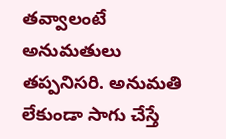తవ్వాలంటే అనుమతులు తప్పనిసరి. అనుమతి లేకుండా సాగు చేస్తే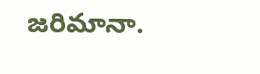జరిమానా.